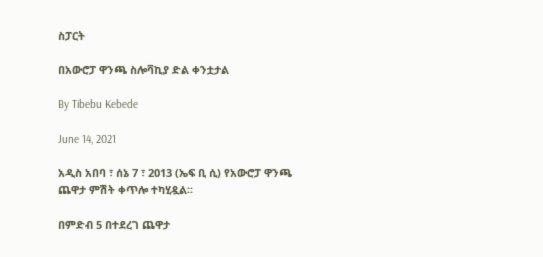ስፓርት

በአውሮፓ ዋንጫ ስሎቫኪያ ድል ቀንቷታል

By Tibebu Kebede

June 14, 2021

አዲስ አበባ ፣ ሰኔ 7 ፣ 2013 (ኤፍ ቢ ሲ) የአውሮፓ ዋንጫ ጨዋታ ምሽት ቀጥሎ ተካሂዷል፡፡

በምድብ 5 በተደረገ ጨዋታ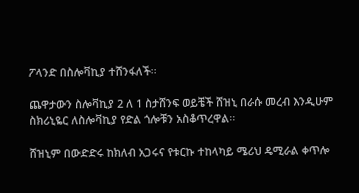ፖላንድ በስሎቫኪያ ተሸንፋለች፡፡

ጨዋታውን ስሎቫኪያ 2 ለ 1 ስታሸንፍ ወይቼች ሸዝኒ በራሱ መረብ እንዲሁም ስክሪኒዬር ለስሎቫኪያ የድል ጎሎቹን አስቆጥረዋል፡፡

ሸዝኒም በውድድሩ ከክለብ አጋሩና የቱርኩ ተከላካይ ሜሪህ ዴሚራል ቀጥሎ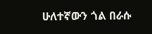ሁለተኛውን ጎል በራሱ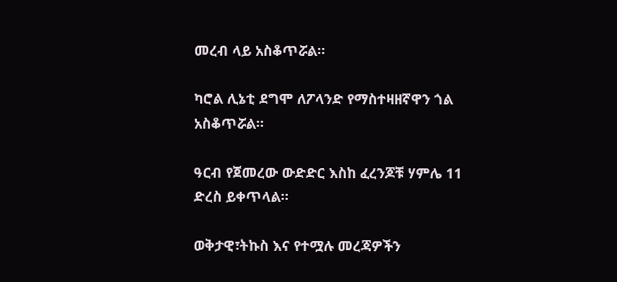መረብ ላይ አስቆጥሯል፡፡

ካሮል ሊኔቲ ደግሞ ለፖላንድ የማስተዛዘኛዋን ጎል አስቆጥሯል፡፡

ዓርብ የጀመረው ውድድር እስከ ፈረንጆቹ ሃምሌ 11 ድረስ ይቀጥላል፡፡

ወቅታዊ፣ትኩስ እና የተሟሉ መረጃዎችን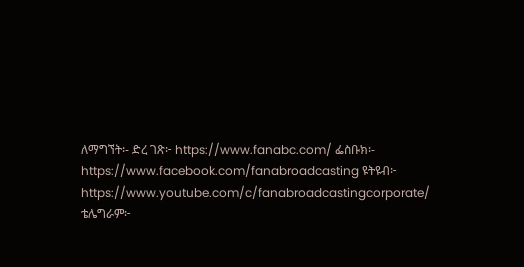ለማግኘት፡- ድረ ገጽ፦ https://www.fanabc.com/ ፌስቡክ፡- https://www.facebook.com/fanabroadcasting ዩትዩብ፦ https://www.youtube.com/c/fanabroadcastingcorporate/ ቴሌግራም፦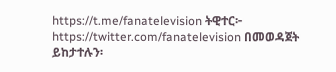https://t.me/fanatelevision ትዊተር፦ https://twitter.com/fanatelevision በመወዳጀት ይከታተሉን፡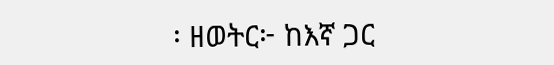፡ ዘወትር፦ ከእኛ ጋር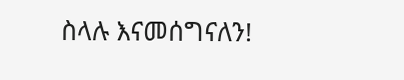ስላሉ እናመሰግናለን!